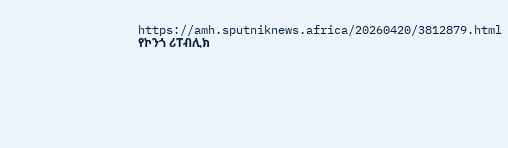https://amh.sputniknews.africa/20260420/3812879.html
የኮንጎ ሪፐብሊክ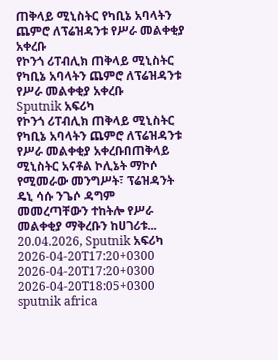ጠቅላይ ሚኒስትር የካቢኔ አባላትን ጨምሮ ለፕሬዝዳንቱ የሥራ መልቀቂያ አቀረቡ
የኮንጎ ሪፐብሊክ ጠቅላይ ሚኒስትር የካቢኔ አባላትን ጨምሮ ለፕሬዝዳንቱ የሥራ መልቀቂያ አቀረቡ
Sputnik አፍሪካ
የኮንጎ ሪፐብሊክ ጠቅላይ ሚኒስትር የካቢኔ አባላትን ጨምሮ ለፕሬዝዳንቱ የሥራ መልቀቂያ አቀረቡበጠቅላይ ሚኒስትር አናቶል ኮሊኔት ማኮሶ የሚመራው መንግሥት፣ ፕሬዝዳንት ዴኒ ሳሱ ንጌሶ ዳግም መመረጣቸውን ተከትሎ የሥራ መልቀቂያ ማቅረቡን ከሀገሪቱ... 20.04.2026, Sputnik አፍሪካ
2026-04-20T17:20+0300
2026-04-20T17:20+0300
2026-04-20T18:05+0300
sputnik africa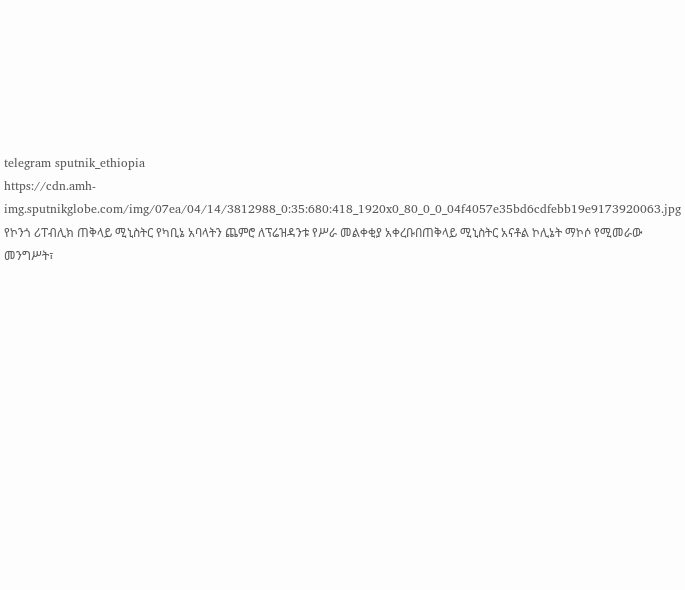telegram sputnik_ethiopia
https://cdn.amh-img.sputnikglobe.com/img/07ea/04/14/3812988_0:35:680:418_1920x0_80_0_0_04f4057e35bd6cdfebb19e9173920063.jpg
የኮንጎ ሪፐብሊክ ጠቅላይ ሚኒስትር የካቢኔ አባላትን ጨምሮ ለፕሬዝዳንቱ የሥራ መልቀቂያ አቀረቡበጠቅላይ ሚኒስትር አናቶል ኮሊኔት ማኮሶ የሚመራው መንግሥት፣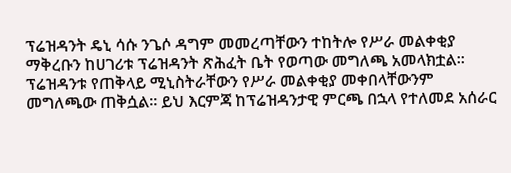ፕሬዝዳንት ዴኒ ሳሱ ንጌሶ ዳግም መመረጣቸውን ተከትሎ የሥራ መልቀቂያ ማቅረቡን ከሀገሪቱ ፕሬዝዳንት ጽሕፈት ቤት የወጣው መግለጫ አመላክቷል። ፕሬዝዳንቱ የጠቅላይ ሚኒስትራቸውን የሥራ መልቀቂያ መቀበላቸውንም መግለጫው ጠቅሷል። ይህ እርምጃ ከፕሬዝዳንታዊ ምርጫ በኋላ የተለመደ አሰራር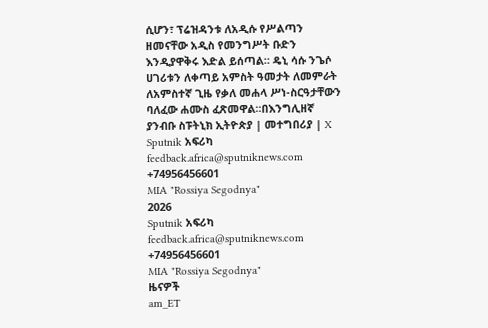ሲሆን፣ ፕሬዝዳንቱ ለአዲሱ የሥልጣን ዘመናቸው አዲስ የመንግሥት ቡድን እንዲያዋቅሩ እድል ይሰጣል። ዴኒ ሳሱ ንጌሶ ሀገሪቱን ለቀጣይ አምስት ዓመታት ለመምራት ለአምስተኛ ጊዜ የቃለ መሐላ ሥነ-ስርዓታቸውን ባለፈው ሐሙስ ፈጽመዋል።በእንግሊዘኛ ያንብቡ ስፑትኒክ ኢትዮጵያ | መተግበሪያ | X
Sputnik አፍሪካ
feedback.africa@sputniknews.com
+74956456601
MIA "Rossiya Segodnya"
2026
Sputnik አፍሪካ
feedback.africa@sputniknews.com
+74956456601
MIA "Rossiya Segodnya"
ዜናዎች
am_ET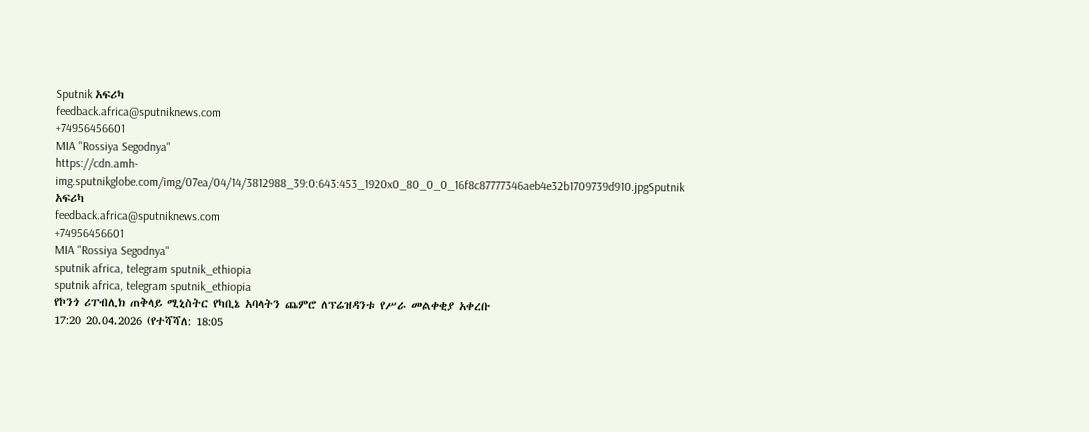Sputnik አፍሪካ
feedback.africa@sputniknews.com
+74956456601
MIA "Rossiya Segodnya"
https://cdn.amh-img.sputnikglobe.com/img/07ea/04/14/3812988_39:0:643:453_1920x0_80_0_0_16f8c87777346aeb4e32b1709739d910.jpgSputnik አፍሪካ
feedback.africa@sputniknews.com
+74956456601
MIA "Rossiya Segodnya"
sputnik africa, telegram sputnik_ethiopia
sputnik africa, telegram sputnik_ethiopia
የኮንጎ ሪፐብሊክ ጠቅላይ ሚኒስትር የካቢኔ አባላትን ጨምሮ ለፕሬዝዳንቱ የሥራ መልቀቂያ አቀረቡ
17:20 20.04.2026 (የተሻሻለ: 18:05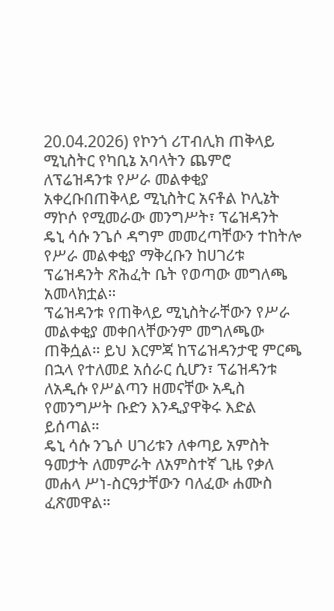20.04.2026) የኮንጎ ሪፐብሊክ ጠቅላይ ሚኒስትር የካቢኔ አባላትን ጨምሮ ለፕሬዝዳንቱ የሥራ መልቀቂያ አቀረቡበጠቅላይ ሚኒስትር አናቶል ኮሊኔት ማኮሶ የሚመራው መንግሥት፣ ፕሬዝዳንት ዴኒ ሳሱ ንጌሶ ዳግም መመረጣቸውን ተከትሎ የሥራ መልቀቂያ ማቅረቡን ከሀገሪቱ ፕሬዝዳንት ጽሕፈት ቤት የወጣው መግለጫ አመላክቷል።
ፕሬዝዳንቱ የጠቅላይ ሚኒስትራቸውን የሥራ መልቀቂያ መቀበላቸውንም መግለጫው ጠቅሷል። ይህ እርምጃ ከፕሬዝዳንታዊ ምርጫ በኋላ የተለመደ አሰራር ሲሆን፣ ፕሬዝዳንቱ ለአዲሱ የሥልጣን ዘመናቸው አዲስ የመንግሥት ቡድን እንዲያዋቅሩ እድል ይሰጣል።
ዴኒ ሳሱ ንጌሶ ሀገሪቱን ለቀጣይ አምስት ዓመታት ለመምራት ለአምስተኛ ጊዜ የቃለ መሐላ ሥነ-ስርዓታቸውን ባለፈው ሐሙስ ፈጽመዋል።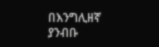በእንግሊዘኛ ያንብቡ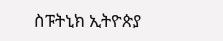ስፑትኒክ ኢትዮጵያ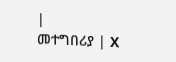|
መተግበሪያ | X